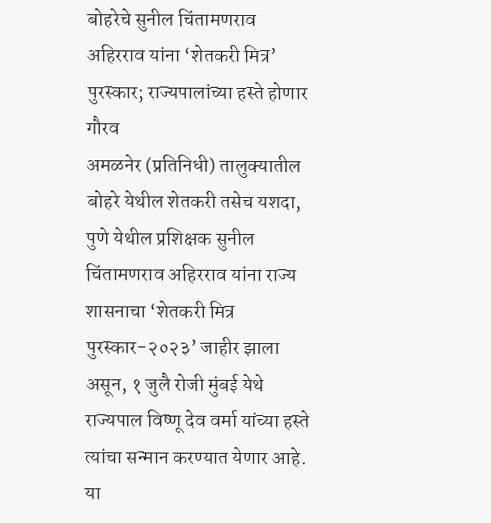बोहरेचे सुनील चिंतामणराव अहिरराव यांना ‘शेतकरी मित्र’ पुरस्कार; राज्यपालांच्या हस्ते होणार गौरव
अमळनेर (प्रतिनिधी) तालुक्यातील बोहरे येथील शेतकरी तसेच यशदा, पुणे येथील प्रशिक्षक सुनील चिंतामणराव अहिरराव यांना राज्य शासनाचा ‘शेतकरी मित्र पुरस्कार-२०२३’ जाहीर झाला असून, १ जुलै रोजी मुंबई येथे राज्यपाल विष्णू देव वर्मा यांच्या हस्ते त्यांचा सन्मान करण्यात येणार आहे. या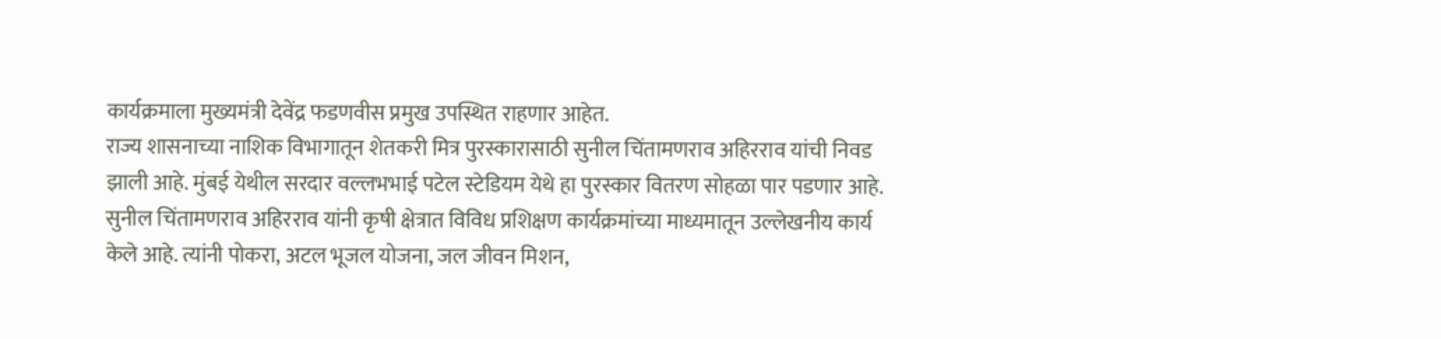कार्यक्रमाला मुख्यमंत्री देवेंद्र फडणवीस प्रमुख उपस्थित राहणार आहेत.
राज्य शासनाच्या नाशिक विभागातून शेतकरी मित्र पुरस्कारासाठी सुनील चिंतामणराव अहिरराव यांची निवड झाली आहे. मुंबई येथील सरदार वल्लभभाई पटेल स्टेडियम येथे हा पुरस्कार वितरण सोहळा पार पडणार आहे. सुनील चिंतामणराव अहिरराव यांनी कृषी क्षेत्रात विविध प्रशिक्षण कार्यक्रमांच्या माध्यमातून उल्लेखनीय कार्य केले आहे. त्यांनी पोकरा, अटल भूजल योजना, जल जीवन मिशन,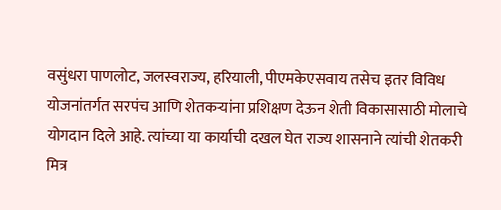वसुंधरा पाणलोट, जलस्वराज्य, हरियाली, पीएमकेएसवाय तसेच इतर विविध योजनांतर्गत सरपंच आणि शेतकऱ्यांना प्रशिक्षण देऊन शेती विकासासाठी मोलाचे योगदान दिले आहे. त्यांच्या या कार्याची दखल घेत राज्य शासनाने त्यांची शेतकरी मित्र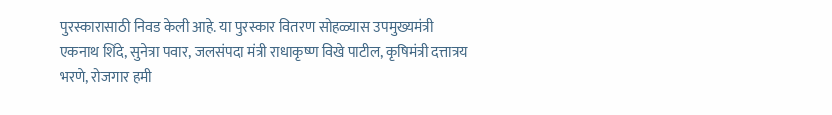पुरस्कारासाठी निवड केली आहे. या पुरस्कार वितरण सोहळ्यास उपमुख्यमंत्री एकनाथ शिंदे, सुनेत्रा पवार, जलसंपदा मंत्री राधाकृष्ण विखे पाटील, कृषिमंत्री दत्तात्रय भरणे, रोजगार हमी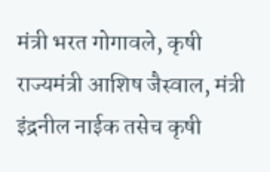मंत्री भरत गोगावले, कृषी राज्यमंत्री आशिष जैस्वाल, मंत्री इंद्रनील नाईक तसेच कृषी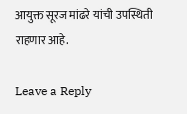आयुक्त सूरज मांढरे यांची उपस्थिती राहणार आहे.

Leave a Reply